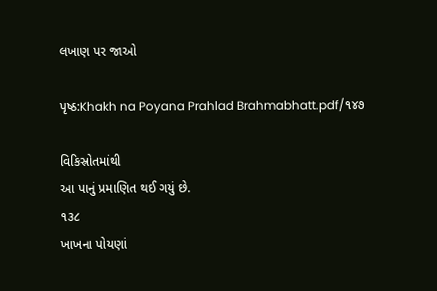લખાણ પર જાઓ

પૃષ્ઠ:Khakh na Poyana Prahlad Brahmabhatt.pdf/૧૪૭

વિકિસ્રોતમાંથી
આ પાનું પ્રમાણિત થઈ ગયું છે.
૧૩૮
ખાખના પોયણાં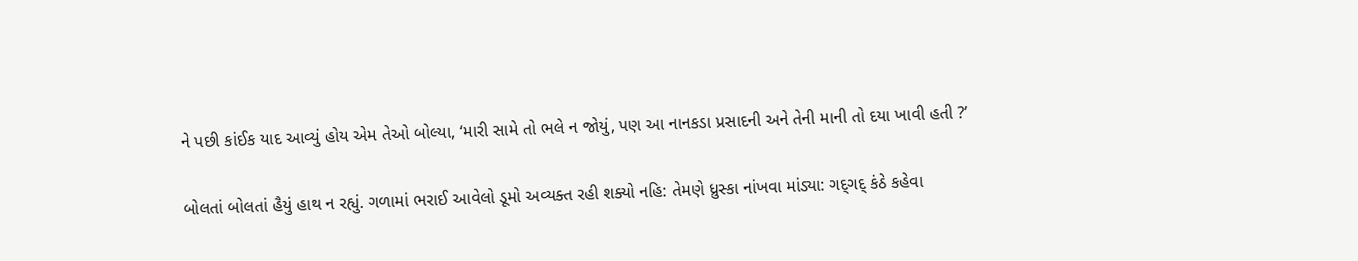ને પછી કાંઈક યાદ આવ્યું હોય એમ તેઓ બોલ્યા, ‘મારી સામે તો ભલે ન જોયું, પણ આ નાનકડા પ્રસાદની અને તેની માની તો દયા ખાવી હતી ?’

બોલતાં બોલતાં હૈયું હાથ ન રહ્યું. ગળામાં ભરાઈ આવેલો ડૂમો અવ્યક્ત રહી શક્યો નહિ: તેમણે ધ્રુસ્કા નાંખવા માંડ્યા: ગદ્‌ગદ્‌ કંઠે કહેવા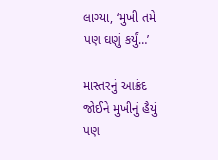લાગ્યા, ‘મુખી તમે પણ ઘણું કર્યું…’

માસ્તરનું આક્રંદ જોઈને મુખીનું હૈયું પણ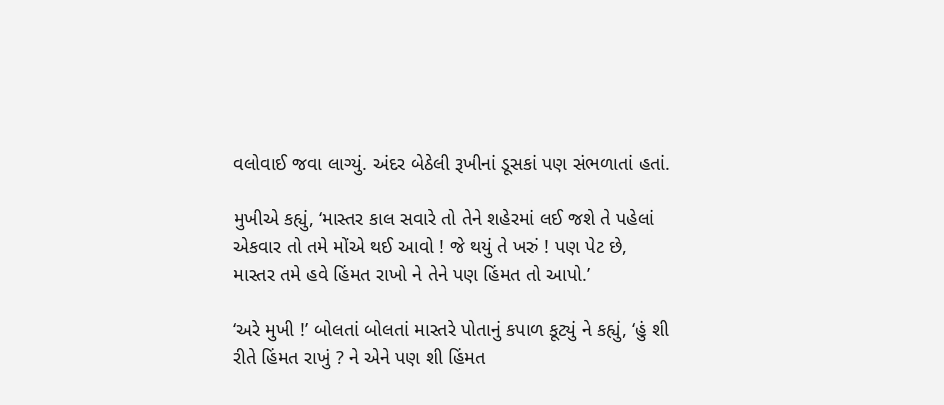વલોવાઈ જવા લાગ્યું. અંદર બેઠેલી રૂખીનાં ડૂસકાં પણ સંભળાતાં હતાં.

મુખીએ કહ્યું, ‘માસ્તર કાલ સવારે તો તેને શહેરમાં લઈ જશે તે પહેલાં એકવાર તો તમે મોંએ થઈ આવો ! જે થયું તે ખરું ! પણ પેટ છે, માસ્તર તમે હવે હિંમત રાખો ને તેને પણ હિંમત તો આપો.’

‘અરે મુખી !’ બોલતાં બોલતાં માસ્તરે પોતાનું કપાળ કૂટ્યું ને કહ્યું, ‘હું શી રીતે હિંમત રાખું ? ને એને પણ શી હિંમત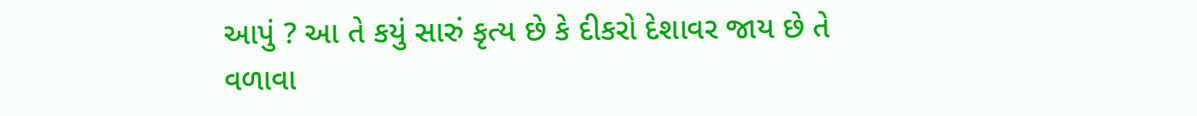આપું ? આ તે કયું સારું કૃત્ય છે કે દીકરો દેશાવર જાય છે તે વળાવા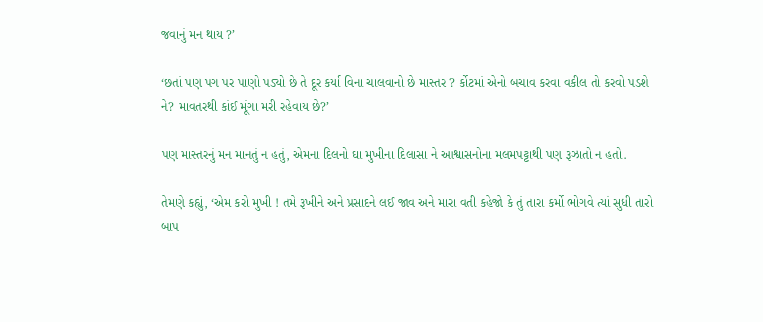જવાનું મન થાય ?’

‘છતાં પણ પગ પર પાણો પડ્યો છે તે દૂર કર્યા વિના ચાલવાનો છે માસ્તર ? ર્કોટમાં એનો બચાવ કરવા વકીલ તો કરવો પડશે ને? માવતરથી કાંઈ મૂંગા મરી રહેવાય છે?’

પણ માસ્તરનું મન માનતું ન હતું, એમના દિલનો ઘા મુખીના દિલાસા ને આશ્વાસનોના મલમપટ્ટાથી પણ રૂઝાતો ન હતો.

તેમણે કહ્યું, ‘એમ કરો મુખી ! તમે રૂખીને અને પ્રસાદને લઈ જાવ અને મારા વતી કહેજો કે તું તારા કર્મો ભોગવે ત્યાં સુધી તારો બાપ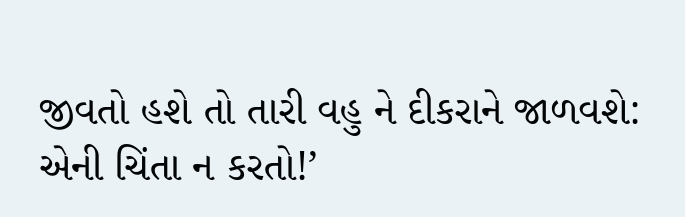જીવતો હશે તો તારી વહુ ને દીકરાને જાળવશે: એની ચિંતા ન કરતો!’